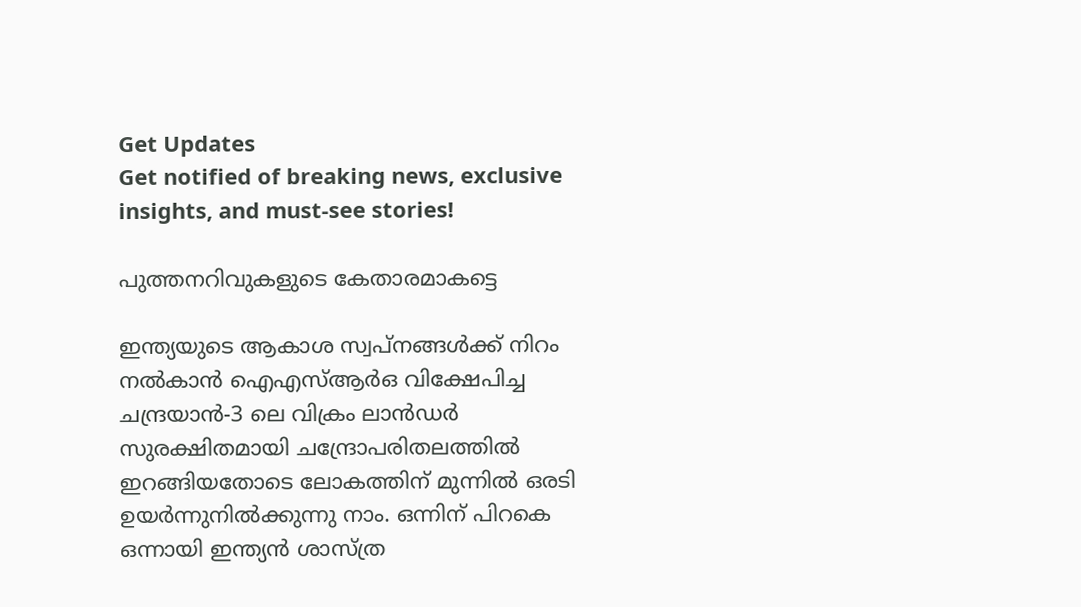Get Updates
Get notified of breaking news, exclusive insights, and must-see stories!

പുത്തനറിവുകളുടെ കേതാരമാകട്ടെ

ഇന്ത്യയുടെ ആകാശ സ്വപ്‌നങ്ങള്‍ക്ക് നിറം നല്‍കാന്‍ ഐഎസ്ആര്‍ഒ വിക്ഷേപിച്ച ചന്ദ്രയാന്‍-3 ലെ വിക്രം ലാന്‍ഡര്‍ സുരക്ഷിതമായി ചന്ദ്രോപരിതലത്തില്‍ ഇറങ്ങിയതോടെ ലോകത്തിന് മുന്നില്‍ ഒരടി ഉയര്‍ന്നുനില്‍ക്കുന്നു നാം. ഒന്നിന് പിറകെ ഒന്നായി ഇന്ത്യന്‍ ശാസ്ത്ര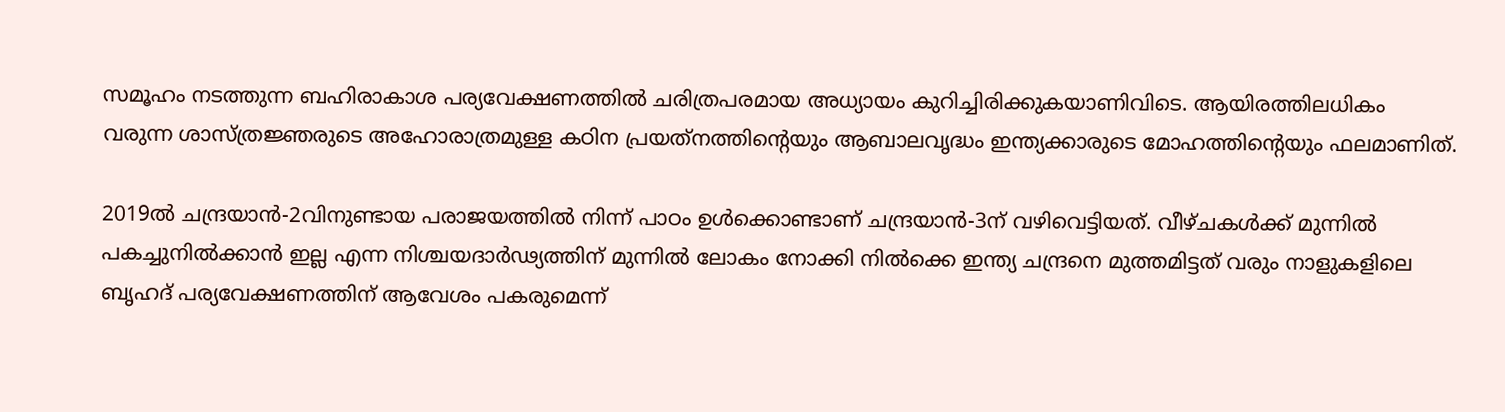സമൂഹം നടത്തുന്ന ബഹിരാകാശ പര്യവേക്ഷണത്തില്‍ ചരിത്രപരമായ അധ്യായം കുറിച്ചിരിക്കുകയാണിവിടെ. ആയിരത്തിലധികം വരുന്ന ശാസ്ത്രജ്ഞരുടെ അഹോരാത്രമുള്ള കഠിന പ്രയത്‌നത്തിന്റെയും ആബാലവൃദ്ധം ഇന്ത്യക്കാരുടെ മോഹത്തിന്റെയും ഫലമാണിത്.

2019ല്‍ ചന്ദ്രയാന്‍-2വിനുണ്ടായ പരാജയത്തില്‍ നിന്ന് പാഠം ഉള്‍ക്കൊണ്ടാണ് ചന്ദ്രയാന്‍-3ന് വഴിവെട്ടിയത്. വീഴ്ചകള്‍ക്ക് മുന്നില്‍ പകച്ചുനില്‍ക്കാന്‍ ഇല്ല എന്ന നിശ്ചയദാര്‍ഢ്യത്തിന് മുന്നില്‍ ലോകം നോക്കി നില്‍ക്കെ ഇന്ത്യ ചന്ദ്രനെ മുത്തമിട്ടത് വരും നാളുകളിലെ ബൃഹദ് പര്യവേക്ഷണത്തിന് ആവേശം പകരുമെന്ന്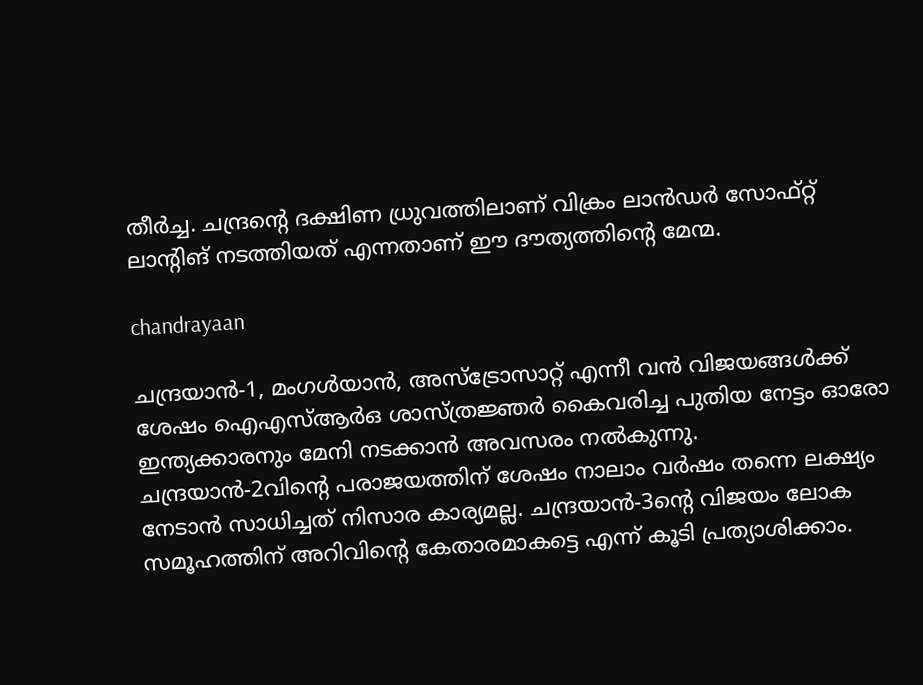തീര്‍ച്ച. ചന്ദ്രന്റെ ദക്ഷിണ ധ്രുവത്തിലാണ് വിക്രം ലാന്‍ഡര്‍ സോഫ്റ്റ് ലാന്റിങ് നടത്തിയത് എന്നതാണ് ഈ ദൗത്യത്തിന്റെ മേന്മ.

chandrayaan

ചന്ദ്രയാന്‍-1, മംഗള്‍യാന്‍, അസ്‌ട്രോസാറ്റ് എന്നീ വന്‍ വിജയങ്ങള്‍ക്ക് ശേഷം ഐഎസ്ആര്‍ഒ ശാസ്ത്രജ്ഞര്‍ കൈവരിച്ച പുതിയ നേട്ടം ഓരോ ഇന്ത്യക്കാരനും മേനി നടക്കാന്‍ അവസരം നല്‍കുന്നു. ചന്ദ്രയാന്‍-2വിന്റെ പരാജയത്തിന് ശേഷം നാലാം വര്‍ഷം തന്നെ ലക്ഷ്യം നേടാന്‍ സാധിച്ചത് നിസാര കാര്യമല്ല. ചന്ദ്രയാന്‍-3ന്റെ വിജയം ലോക സമൂഹത്തിന് അറിവിന്റെ കേതാരമാകട്ടെ എന്ന് കൂടി പ്രത്യാശിക്കാം.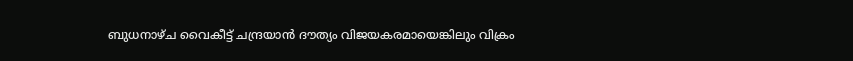ബുധനാഴ്ച വൈകീട്ട് ചന്ദ്രയാന്‍ ദൗത്യം വിജയകരമായെങ്കിലും വിക്രം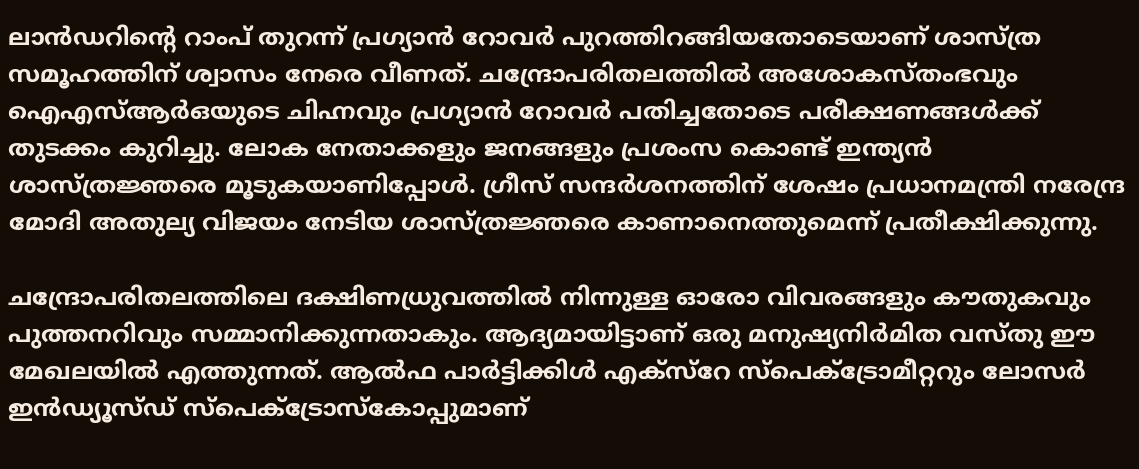ലാന്‍ഡറിന്റെ റാംപ് തുറന്ന് പ്രഗ്യാന്‍ റോവര്‍ പുറത്തിറങ്ങിയതോടെയാണ് ശാസ്ത്ര സമൂഹത്തിന് ശ്വാസം നേരെ വീണത്. ചന്ദ്രോപരിതലത്തില്‍ അശോകസ്തംഭവും ഐഎസ്ആര്‍ഒയുടെ ചിഹ്നവും പ്രഗ്യാന്‍ റോവര്‍ പതിച്ചതോടെ പരീക്ഷണങ്ങള്‍ക്ക് തുടക്കം കുറിച്ചു. ലോക നേതാക്കളും ജനങ്ങളും പ്രശംസ കൊണ്ട് ഇന്ത്യന്‍ ശാസ്ത്രജ്ഞരെ മൂടുകയാണിപ്പോള്‍. ഗ്രീസ് സന്ദര്‍ശനത്തിന് ശേഷം പ്രധാനമന്ത്രി നരേന്ദ്ര മോദി അതുല്യ വിജയം നേടിയ ശാസ്ത്രജ്ഞരെ കാണാനെത്തുമെന്ന് പ്രതീക്ഷിക്കുന്നു.

ചന്ദ്രോപരിതലത്തിലെ ദക്ഷിണധ്രുവത്തില്‍ നിന്നുള്ള ഓരോ വിവരങ്ങളും കൗതുകവും പുത്തനറിവും സമ്മാനിക്കുന്നതാകും. ആദ്യമായിട്ടാണ് ഒരു മനുഷ്യനിര്‍മിത വസ്തു ഈ മേഖലയില്‍ എത്തുന്നത്. ആല്‍ഫ പാര്‍ട്ടിക്കിള്‍ എക്‌സ്‌റേ സ്‌പെക്ട്രോമീറ്ററും ലോസര്‍ ഇന്‍ഡ്യൂസ്ഡ് സ്‌പെക്ട്രോസ്‌കോപ്പുമാണ്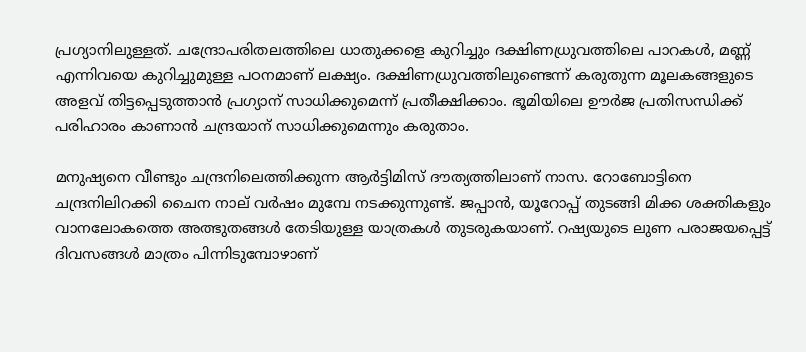പ്രഗ്യാനിലുള്ളത്. ചന്ദ്രോപരിതലത്തിലെ ധാതുക്കളെ കുറിച്ചും ദക്ഷിണധ്രുവത്തിലെ പാറകള്‍, മണ്ണ് എന്നിവയെ കുറിച്ചുമുള്ള പഠനമാണ് ലക്ഷ്യം. ദക്ഷിണധ്രുവത്തിലുണ്ടെന്ന് കരുതുന്ന മൂലകങ്ങളുടെ അളവ് തിട്ടപ്പെടുത്താന്‍ പ്രഗ്യാന് സാധിക്കുമെന്ന് പ്രതീക്ഷിക്കാം. ഭൂമിയിലെ ഊര്‍ജ പ്രതിസന്ധിക്ക് പരിഹാരം കാണാന്‍ ചന്ദ്രയാന് സാധിക്കുമെന്നും കരുതാം.

മനുഷ്യനെ വീണ്ടും ചന്ദ്രനിലെത്തിക്കുന്ന ആര്‍ട്ടിമിസ് ദൗത്യത്തിലാണ് നാസ. റോബോട്ടിനെ ചന്ദ്രനിലിറക്കി ചൈന നാല് വര്‍ഷം മുമ്പേ നടക്കുന്നുണ്ട്. ജപ്പാന്‍, യൂറോപ്പ് തുടങ്ങി മിക്ക ശക്തികളും വാനലോകത്തെ അത്ഭുതങ്ങള്‍ തേടിയുള്ള യാത്രകള്‍ തുടരുകയാണ്. റഷ്യയുടെ ലുണ പരാജയപ്പെട്ട് ദിവസങ്ങള്‍ മാത്രം പിന്നിടുമ്പോഴാണ്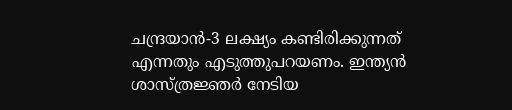ചന്ദ്രയാന്‍-3 ലക്ഷ്യം കണ്ടിരിക്കുന്നത് എന്നതും എടുത്തുപറയണം. ഇന്ത്യന്‍ ശാസ്ത്രജ്ഞര്‍ നേടിയ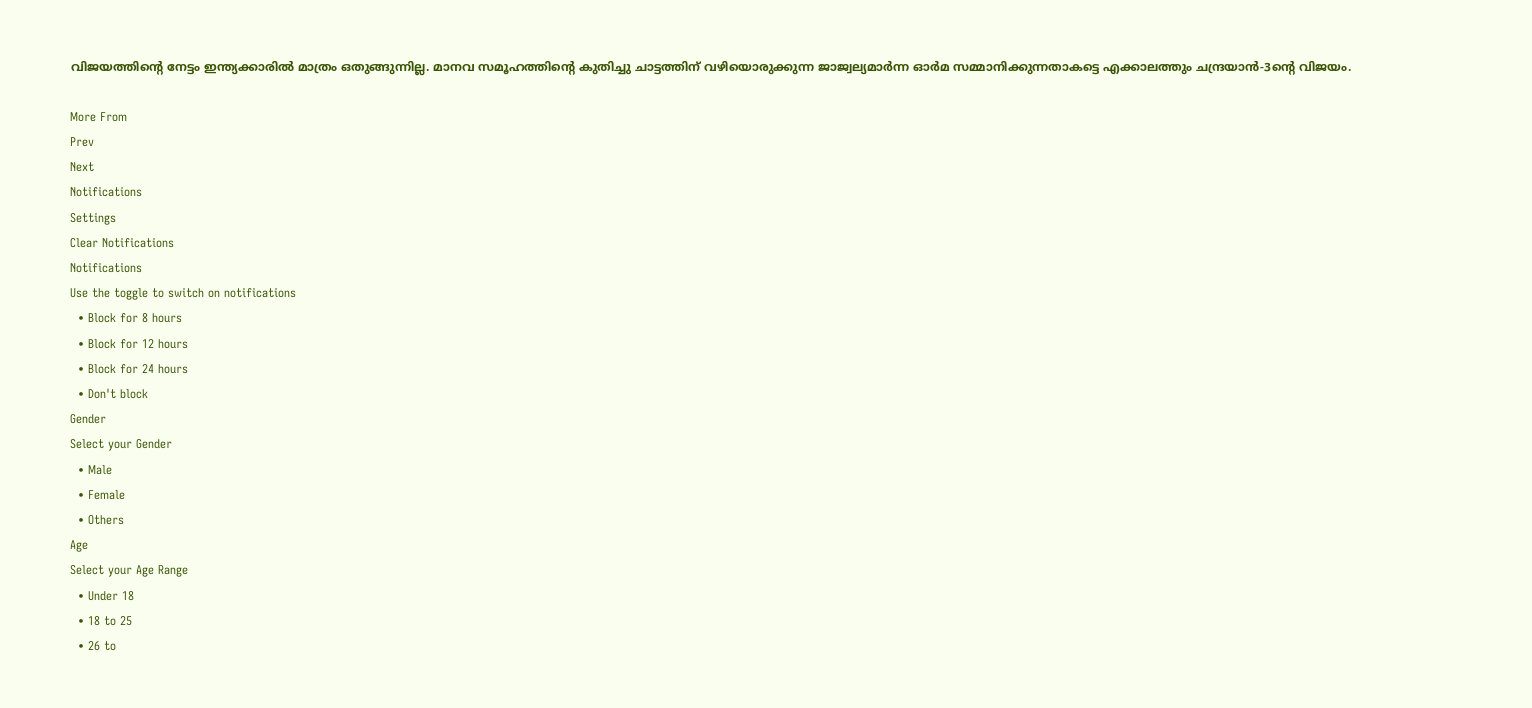വിജയത്തിന്റെ നേട്ടം ഇന്ത്യക്കാരില്‍ മാത്രം ഒതുങ്ങുന്നില്ല. മാനവ സമൂഹത്തിന്റെ കുതിച്ചു ചാട്ടത്തിന് വഴിയൊരുക്കുന്ന ജാജ്വല്യമാര്‍ന്ന ഓര്‍മ സമ്മാനിക്കുന്നതാകട്ടെ എക്കാലത്തും ചന്ദ്രയാന്‍-3ന്റെ വിജയം.

More From
Prev
Next
Notifications
Settings
Clear Notifications
Notifications
Use the toggle to switch on notifications
  • Block for 8 hours
  • Block for 12 hours
  • Block for 24 hours
  • Don't block
Gender
Select your Gender
  • Male
  • Female
  • Others
Age
Select your Age Range
  • Under 18
  • 18 to 25
  • 26 to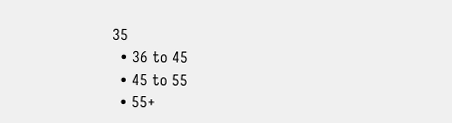35
  • 36 to 45
  • 45 to 55
  • 55+